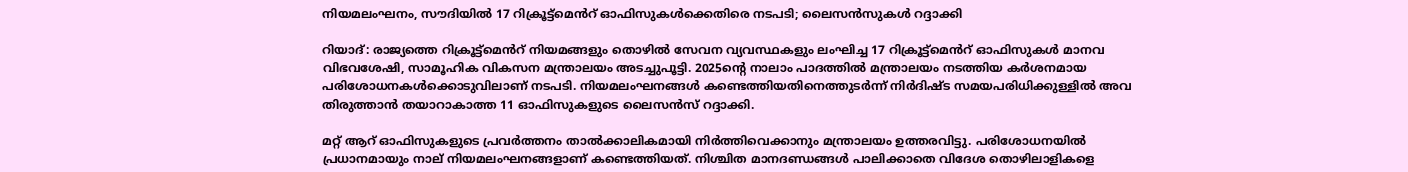നിയമലംഘനം, സൗദിയിൽ 17 റിക്രൂട്ട്‌മെൻറ് ഓഫിസുകൾക്കെതിരെ നടപടി; ലൈസൻസുകൾ റദ്ദാക്കി

റിയാദ്: രാജ്യത്തെ റിക്രൂട്ട്‌മെൻറ് നിയമങ്ങളും തൊഴിൽ സേവന വ്യവസ്ഥകളും ലംഘിച്ച 17 റിക്രൂട്ട്‌മെൻറ് ഓഫിസുകൾ മാനവ വിഭവശേഷി, സാമൂഹിക വികസന മന്ത്രാലയം അടച്ചുപൂട്ടി. 2025ന്റെ നാലാം പാദത്തിൽ മന്ത്രാലയം നടത്തിയ കർശനമായ പരിശോധനകൾക്കൊടുവിലാണ് നടപടി. നിയമലംഘനങ്ങൾ കണ്ടെത്തിയതിനെത്തുടർന്ന് നിർദിഷ്ട സമയപരിധിക്കുള്ളിൽ അവ തിരുത്താൻ തയാറാകാത്ത 11 ഓഫിസുകളുടെ ലൈസൻസ് റദ്ദാക്കി.

മറ്റ് ആറ് ഓഫിസുകളുടെ പ്രവർത്തനം താൽക്കാലികമായി നിർത്തിവെക്കാനും മന്ത്രാലയം ഉത്തരവിട്ടു. പരിശോധനയിൽ പ്രധാനമായും നാല് നിയമലംഘനങ്ങളാണ് കണ്ടെത്തിയത്. നിശ്ചിത മാനദണ്ഡങ്ങൾ പാലിക്കാതെ വിദേശ തൊഴിലാളികളെ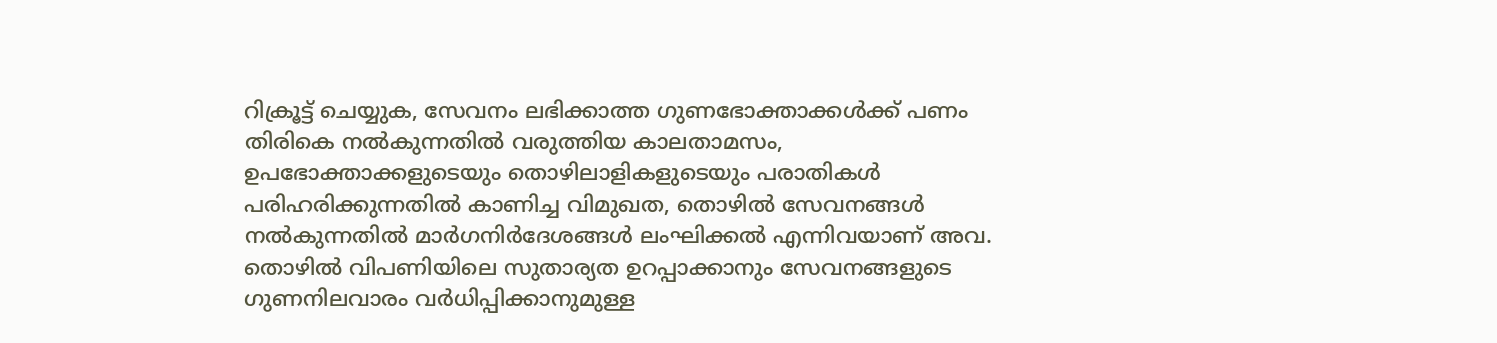റിക്രൂട്ട് ചെയ്യുക, സേവനം ലഭിക്കാത്ത ഗുണഭോക്താക്കൾക്ക് പണം തിരികെ നൽകുന്നതിൽ വരുത്തിയ കാലതാമസം, ഉപഭോക്താക്കളുടെയും തൊഴിലാളികളുടെയും പരാതികൾ പരിഹരിക്കുന്നതിൽ കാണിച്ച വിമുഖത, തൊഴിൽ സേവനങ്ങൾ നൽകുന്നതിൽ മാർഗനിർദേശങ്ങൾ ലംഘിക്കൽ എന്നിവയാണ് അവ. തൊഴിൽ വിപണിയിലെ സുതാര്യത ഉറപ്പാക്കാനും സേവനങ്ങളുടെ ഗുണനിലവാരം വർധിപ്പിക്കാനുമുള്ള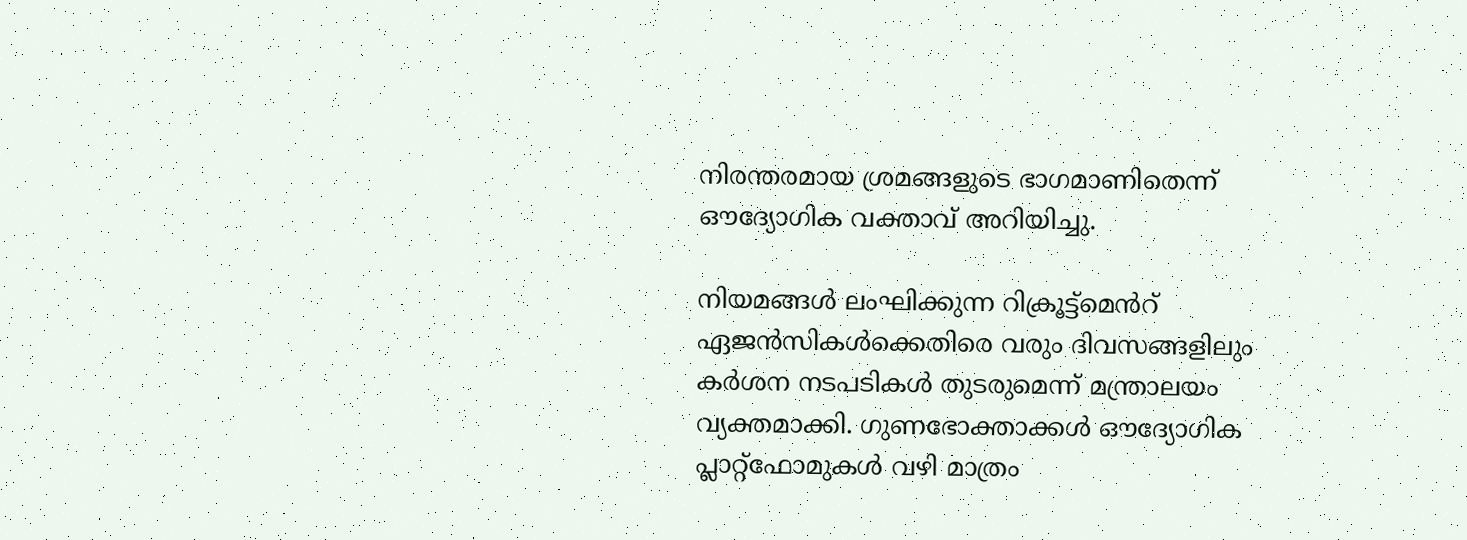നിരന്തരമായ ശ്രമങ്ങളുടെ ഭാഗമാണിതെന്ന് ഔദ്യോഗിക വക്താവ് അറിയിച്ചു.

നിയമങ്ങൾ ലംഘിക്കുന്ന റിക്രൂട്ട്‌മെൻറ് ഏജൻസികൾക്കെതിരെ വരും ദിവസങ്ങളിലും കർശന നടപടികൾ തുടരുമെന്ന് മന്ത്രാലയം വ്യക്തമാക്കി. ഗുണഭോക്താക്കൾ ഔദ്യോഗിക പ്ലാറ്റ്‌ഫോമുകൾ വഴി മാത്രം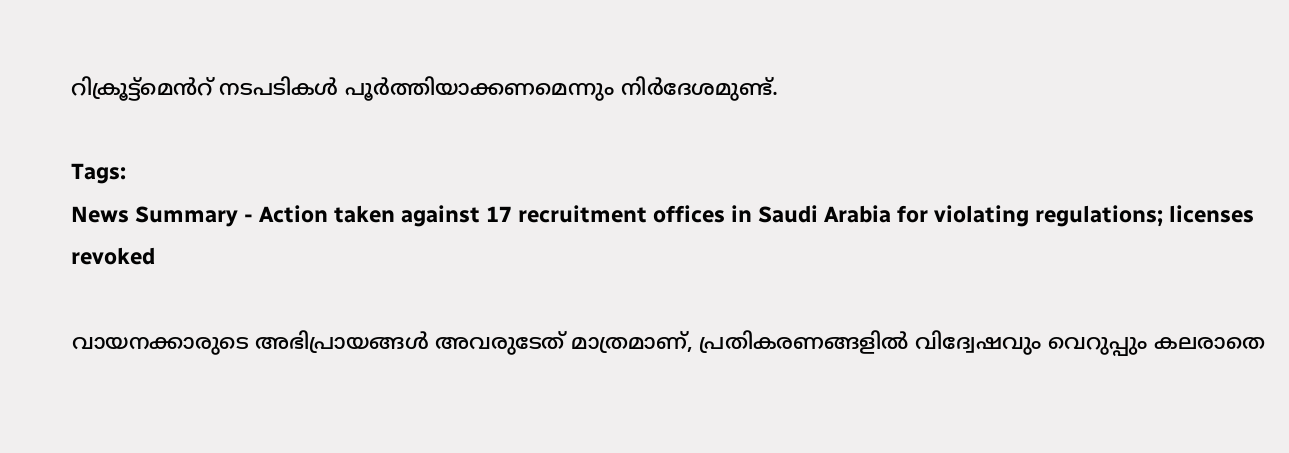റിക്രൂട്ട്‌മെൻറ് നടപടികൾ പൂർത്തിയാക്കണമെന്നും നിർദേശമുണ്ട്.

Tags:
News Summary - Action taken against 17 recruitment offices in Saudi Arabia for violating regulations; licenses revoked

വായനക്കാരുടെ അഭിപ്രായങ്ങള്‍ അവരുടേത് മാത്രമാണ്, പ്രതികരണങ്ങളിൽ വിദ്വേഷവും വെറുപ്പും കലരാതെ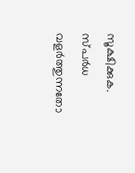സൂക്ഷിക്കുക. സ്പർധ വളർത്തുന്നതോ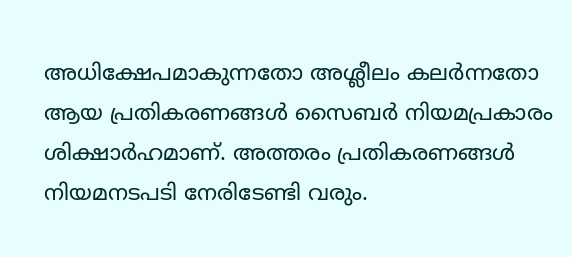അധിക്ഷേപമാകുന്നതോ അശ്ലീലം കലർന്നതോ ആയ പ്രതികരണങ്ങൾ സൈബർ നിയമപ്രകാരം ശിക്ഷാർഹമാണ്. അത്തരം പ്രതികരണങ്ങൾ നിയമനടപടി നേരിടേണ്ടി വരും.